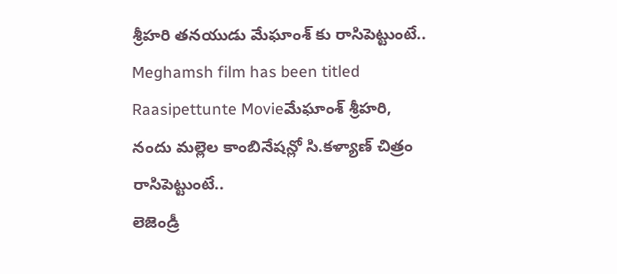శ్రీహరి తనయుడు మేఘాంశ్ కు రాసిపెట్టుంటే..
Meghamsh film has been titled Raasipettunte Movieమేఘాంశ్ శ్రీహరి, నందు మల్లెల కాంబినేషన్లో సి.కళ్యాణ్ చిత్రం రాసిపెట్టుంటే..
లెజెండ్రీ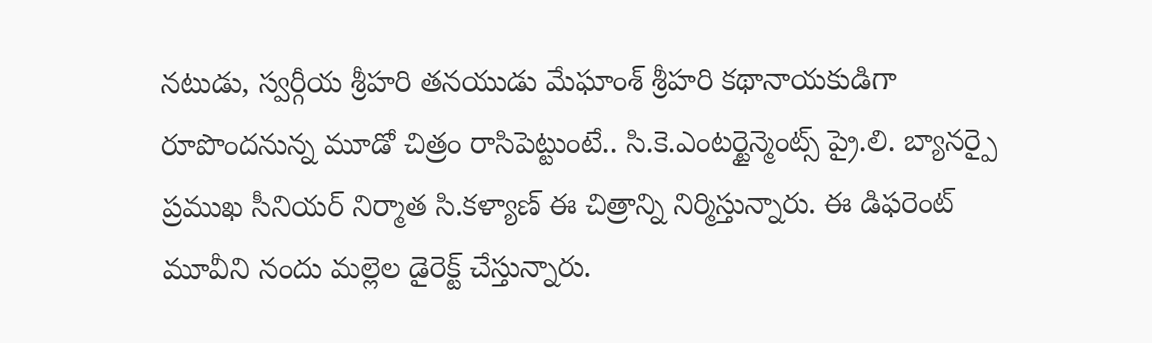నటుడు, స్వర్గీయ శ్రీహరి తనయుడు మేఘాంశ్ శ్రీహరి కథానాయకుడిగా రూపొందనున్న మూడో చిత్రం రాసిపెట్టుంటే.. సి.కె.ఎంటర్టైన్మెంట్స్ ప్రై.లి. బ్యానర్పై ప్రముఖ సీనియర్ నిర్మాత సి.కళ్యాణ్ ఈ చిత్రాన్ని నిర్మిస్తున్నారు. ఈ డిఫరెంట్ మూవీని నందు మల్లెల డైరెక్ట్ చేస్తున్నారు.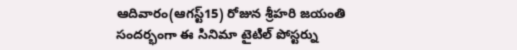ఆదివారం(ఆగస్ట్15) రోజున శ్రీహరి జయంతి సందర్భంగా ఈ సినిమా టైటిల్ పోస్టర్ను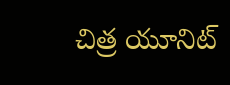చిత్ర యూనిట్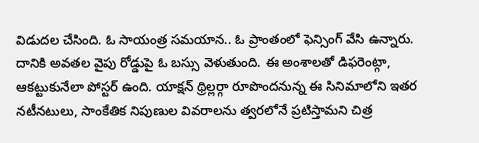విడుదల చేసింది. ఓ సాయంత్ర సమయాన.. ఓ ప్రాంతంలో ఫెన్సింగ్ వేసి ఉన్నారు. దానికి అవతల వైపు రోడ్డుపై ఓ బస్సు వెళుతుంది. ఈ అంశాలతో డిఫరెంట్గా, ఆకట్టుకునేలా పోస్టర్ ఉంది. యాక్షన్ థ్రిల్లర్గా రూపొందనున్న ఈ సినిమాలోని ఇతర నటీనటులు, సాంకేతిక నిపుణుల వివరాలను త్వరలోనే ప్రటిస్తామని చిత్ర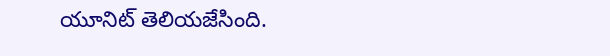యూనిట్ తెలియజేసింది.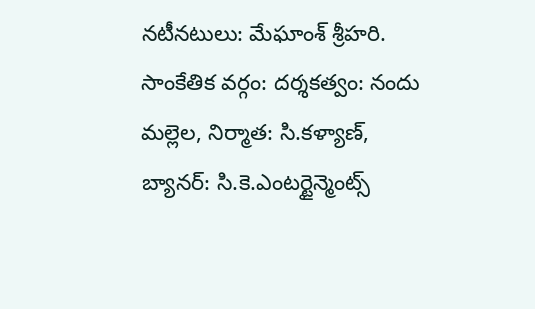నటీనటులు: మేఘాంశ్ శ్రీహరి.
సాంకేతిక వర్గం: దర్శకత్వం: నందు మల్లెల, నిర్మాత: సి.కళ్యాణ్, బ్యానర్: సి.కె.ఎంటర్టైన్మెంట్స్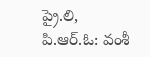ప్రై.లి, పి.ఆర్.ఓ: వంశీ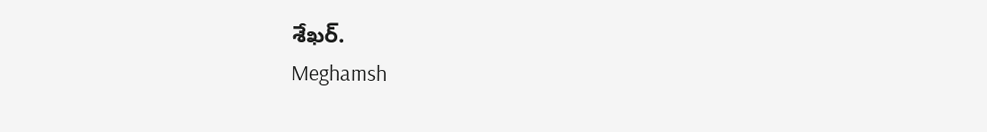శేఖర్.
Meghamsh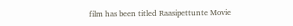film has been titled Raasipettunte Movie